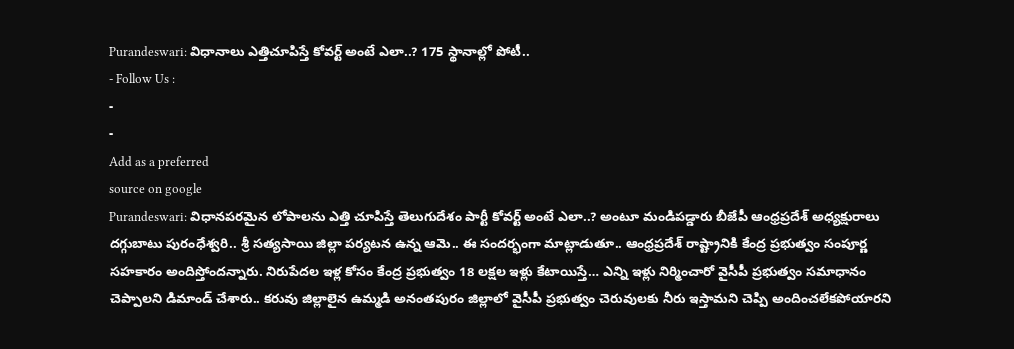Purandeswari: విధానాలు ఎత్తిచూపిస్తే కోవర్ట్ అంటే ఎలా..? 175 స్థానాల్లో పోటీ..
- Follow Us :
-
-
Add as a preferred
source on google
Purandeswari: విధానపరమైన లోపాలను ఎత్తి చూపిస్తే తెలుగుదేశం పార్టీ కోవర్ట్ అంటే ఎలా..? అంటూ మండిపడ్డారు బీజేపీ ఆంధ్రప్రదేశ్ అధ్యక్షురాలు దగ్గుబాటు పురంధేశ్వరి.. శ్రీ సత్యసాయి జిల్లా పర్యటన ఉన్న ఆమె.. ఈ సందర్భంగా మాట్లాడుతూ.. ఆంధ్రప్రదేశ్ రాష్ట్రానికి కేంద్ర ప్రభుత్వం సంపూర్ణ సహకారం అందిస్తోందన్నారు. నిరుపేదల ఇళ్ల కోసం కేంద్ర ప్రభుత్వం 18 లక్షల ఇళ్లు కేటాయిస్తే… ఎన్ని ఇళ్లు నిర్మించారో వైసీపీ ప్రభుత్వం సమాధానం చెప్పాలని డిమాండ్ చేశారు.. కరువు జిల్లాలైన ఉమ్మడి అనంతపురం జిల్లాలో వైసీపీ ప్రభుత్వం చెరువులకు నీరు ఇస్తామని చెప్పి అందించలేకపోయారని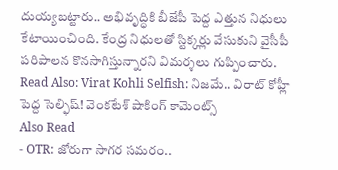దుయ్యబట్టారు.. అభివృద్ధికి బీజేపీ పెద్ద ఎత్తున నిధులు కేటాయించింది. కేంద్ర నిధులతో స్టిక్కర్లు వేసుకుని వైసీపీ పరిపాలన కొనసాగిస్తున్నారని విమర్శలు గుప్పించారు.
Read Also: Virat Kohli Selfish: నిజమే.. విరాట్ కోహ్లీ పెద్ద సెల్ఫిష్! వెంకటేశ్ షాకింగ్ కామెంట్స్
Also Read
- OTR: జోరుగా సాగర సమరం..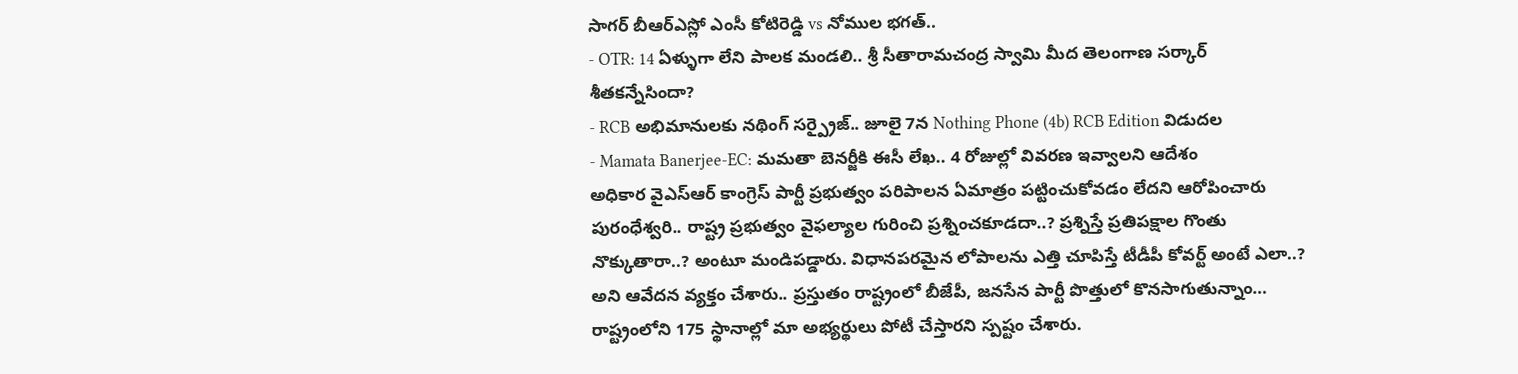సాగర్ బీఆర్ఎస్లో ఎంసీ కోటిరెడ్డి vs నోముల భగత్..
- OTR: 14 ఏళ్ళుగా లేని పాలక మండలి.. శ్రీ సీతారామచంద్ర స్వామి మీద తెలంగాణ సర్కార్ శీతకన్నేసిందా?
- RCB అభిమానులకు నథింగ్ సర్ప్రైజ్.. జూలై 7న Nothing Phone (4b) RCB Edition విడుదల
- Mamata Banerjee-EC: మమతా బెనర్జీకి ఈసీ లేఖ.. 4 రోజుల్లో వివరణ ఇవ్వాలని ఆదేశం
అధికార వైఎస్ఆర్ కాంగ్రెస్ పార్టీ ప్రభుత్వం పరిపాలన ఏమాత్రం పట్టించుకోవడం లేదని ఆరోపించారు పురంధేశ్వరి.. రాష్ట్ర ప్రభుత్వం వైఫల్యాల గురించి ప్రశ్నించకూడదా..? ప్రశ్నిస్తే ప్రతిపక్షాల గొంతు నొక్కుతారా..? అంటూ మండిపడ్డారు. విధానపరమైన లోపాలను ఎత్తి చూపిస్తే టీడీపీ కోవర్ట్ అంటే ఎలా..? అని ఆవేదన వ్యక్తం చేశారు.. ప్రస్తుతం రాష్ట్రంలో బీజేపీ, జనసేన పార్టీ పొత్తులో కొనసాగుతున్నాం… రాష్ట్రంలోని 175 స్థానాల్లో మా అభ్యర్థులు పోటీ చేస్తారని స్పష్టం చేశారు.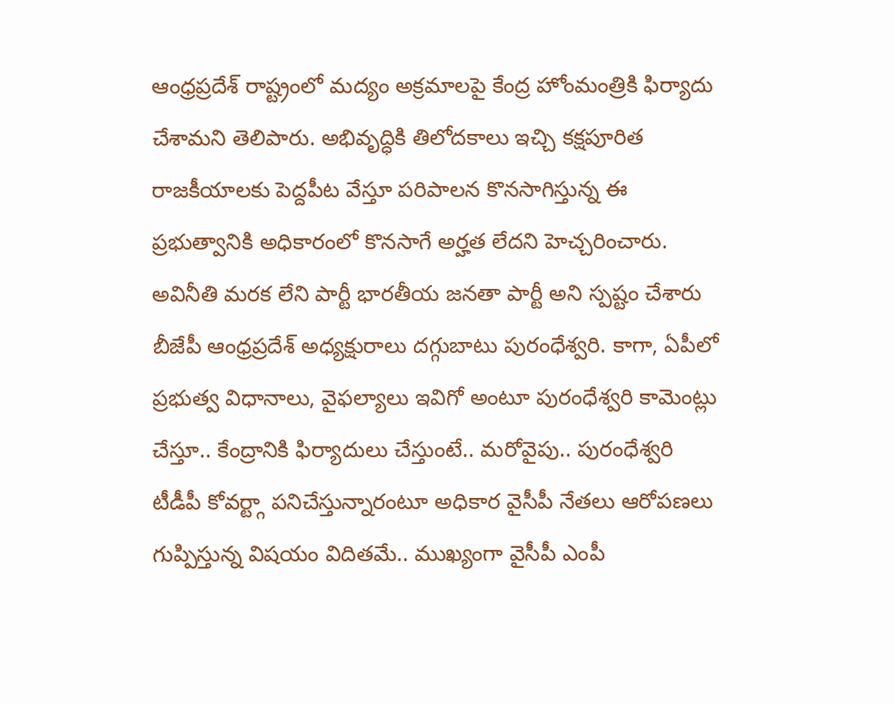ఆంధ్రప్రదేశ్ రాష్ట్రంలో మద్యం అక్రమాలపై కేంద్ర హోంమంత్రికి ఫిర్యాదు చేశామని తెలిపారు. అభివృద్ధికి తిలోదకాలు ఇచ్చి కక్షపూరిత రాజకీయాలకు పెద్దపీట వేస్తూ పరిపాలన కొనసాగిస్తున్న ఈ ప్రభుత్వానికి అధికారంలో కొనసాగే అర్హత లేదని హెచ్చరించారు. అవినీతి మరక లేని పార్టీ భారతీయ జనతా పార్టీ అని స్పష్టం చేశారు బీజేపీ ఆంధ్రప్రదేశ్ అధ్యక్షురాలు దగ్గుబాటు పురంధేశ్వరి. కాగా, ఏపీలో ప్రభుత్వ విధానాలు, వైఫల్యాలు ఇవిగో అంటూ పురంధేశ్వరి కామెంట్లు చేస్తూ.. కేంద్రానికి ఫిర్యాదులు చేస్తుంటే.. మరోవైపు.. పురంధేశ్వరి టీడీపీ కోవర్ట్గా పనిచేస్తున్నారంటూ అధికార వైసీపీ నేతలు ఆరోపణలు గుప్పిస్తున్న విషయం విదితమే.. ముఖ్యంగా వైసీపీ ఎంపీ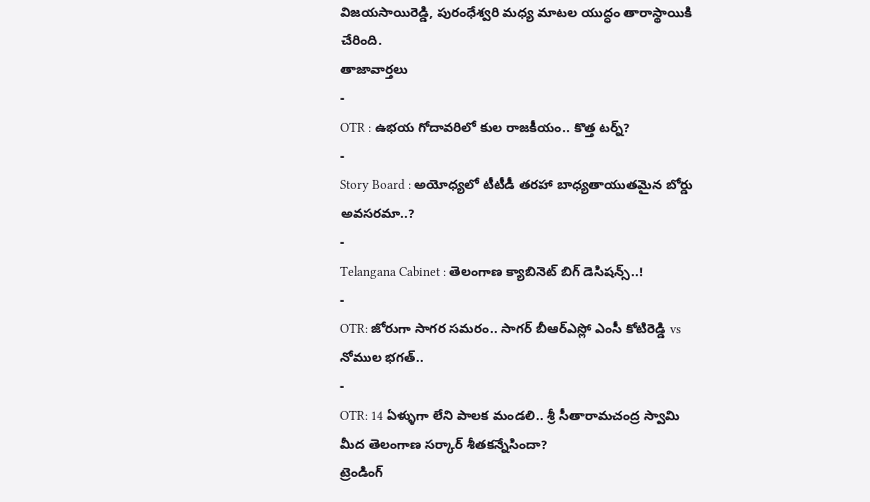విజయసాయిరెడ్డి, పురంధేశ్వరి మధ్య మాటల యుద్ధం తారాస్థాయికి చేరింది.
తాజావార్తలు
-
OTR : ఉభయ గోదావరిలో కుల రాజకీయం.. కొత్త టర్న్?
-
Story Board : అయోధ్యలో టీటీడీ తరహా బాధ్యతాయుతమైన బోర్డు అవసరమా..?
-
Telangana Cabinet : తెలంగాణ క్యాబినెట్ బిగ్ డెసిషన్స్..!
-
OTR: జోరుగా సాగర సమరం.. సాగర్ బీఆర్ఎస్లో ఎంసీ కోటిరెడ్డి vs నోముల భగత్..
-
OTR: 14 ఏళ్ళుగా లేని పాలక మండలి.. శ్రీ సీతారామచంద్ర స్వామి మీద తెలంగాణ సర్కార్ శీతకన్నేసిందా?
ట్రెండింగ్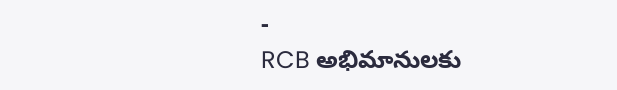-
RCB అభిమానులకు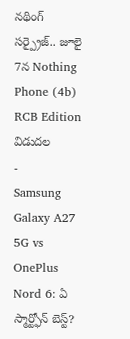నథింగ్ సర్ప్రైజ్.. జూలై 7న Nothing Phone (4b) RCB Edition విడుదల
-
Samsung Galaxy A27 5G vs OnePlus Nord 6: ఏ స్మార్ట్ఫోన్ బెస్ట్?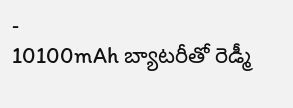-
10100mAh బ్యాటరీతో రెడ్మీ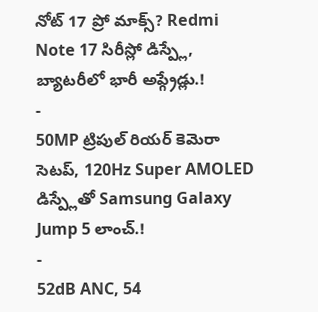నోట్ 17 ప్రో మాక్స్? Redmi Note 17 సిరీస్లో డిస్ప్లే, బ్యాటరీలో భారీ అప్గ్రేడ్లు.!
-
50MP ట్రిపుల్ రియర్ కెమెరా సెటప్, 120Hz Super AMOLED డిస్ప్లేతో Samsung Galaxy Jump 5 లాంచ్.!
-
52dB ANC, 54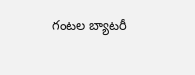గంటల బ్యాటరీ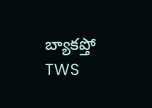బ్యాకప్తో TWS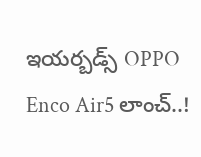ఇయర్బడ్స్ OPPO Enco Air5 లాంచ్..!